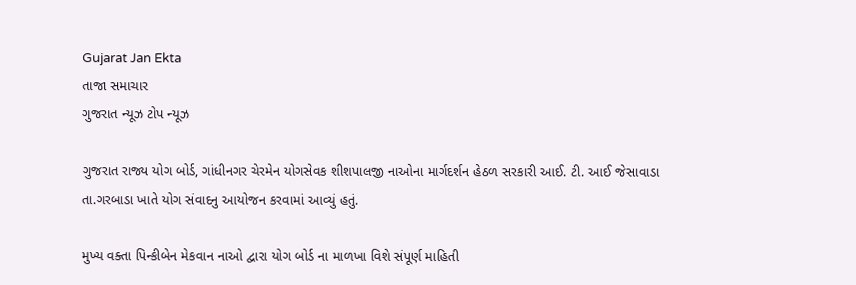Gujarat Jan Ekta
તાજા સમાચાર
ગુજરાત ન્યૂઝ ટોપ ન્યૂઝ

ગુજરાત રાજ્ય યોગ બોર્ડ, ગાંધીનગર ચેરમેન યોગસેવક શીશપાલજી નાઓના માર્ગદર્શન હેઠળ સરકારી આઈ. ટી. આઈ જેસાવાડા તા.ગરબાડા ખાતે યોગ સંવાદનુ આયોજન કરવામાં આવ્યું હતું.

મુખ્ય વક્તા પિન્કીબેન મેકવાન નાઓ દ્વારા યોગ બોર્ડ ના માળખા વિશે સંપૂર્ણ માહિતી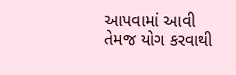આપવામાં આવી તેમજ યોગ કરવાથી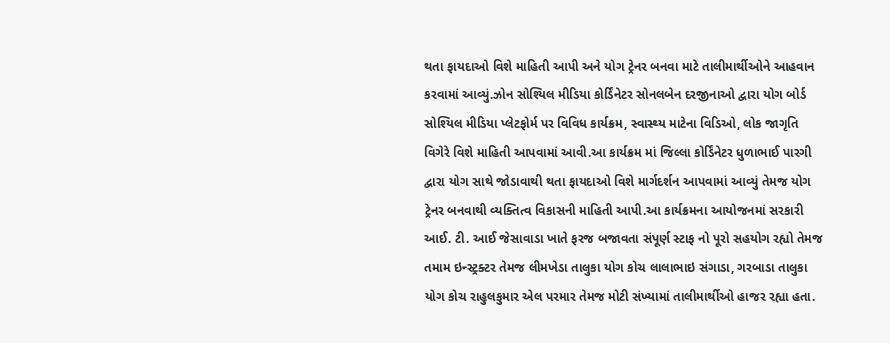થતા ફાયદાઓ વિશે માહિતી આપી અને યોગ ટ્રેનર બનવા માટે તાલીમાર્થીઓને આહવાન કરવામાં આવ્યું.ઝોન સોશ્યિલ મીડિયા કોર્ડિંનેટર સોનલબેન દરજીનાઓ દ્વારા યોગ બોર્ડ સોશ્યિલ મીડિયા પ્લેટફોર્મ પર વિવિધ કાર્યક્રમ, સ્વાસ્થ્ય માટેના વિડિઓ, લોક જાગૃતિ વિગેરે વિશે માહિતી આપવામાં આવી.આ કાર્યક્રમ માં જિલ્લા કોર્ડિંનેટર ધુળાભાઈ પારગી દ્વારા યોગ સાથે જોડાવાથી થતા ફાયદાઓ વિશે માર્ગદર્શન આપવામાં આવ્યું તેમજ યોગ ટ્રેનર બનવાથી વ્યક્તિત્વ વિકાસની માહિતી આપી.આ કાર્યક્રમના આયોજનમાં સરકારી આઈ. ટી. આઈ જેસાવાડા ખાતે ફરજ બજાવતા સંપૂર્ણ સ્ટાફ નો પૂરો સહયોગ રહ્યો તેમજ તમામ ઇન્સ્ટ્રક્ટર તેમજ લીમખેડા તાલુકા યોગ કોચ લાલાભાઇ સંગાડા, ગરબાડા તાલુકા યોગ કોચ રાહુલકુમાર એલ પરમાર તેમજ મોટી સંખ્યામાં તાલીમાર્થીઓ હાજર રહ્યા હતા.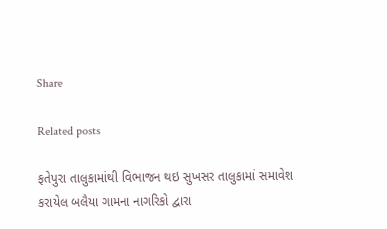Share

Related posts

ફતેપુરા તાલુકામાંથી વિભાજન થઇ સુખસર તાલુકામાં સમાવેશ કરાયેલ બલૈયા ગામના નાગરિકો દ્વારા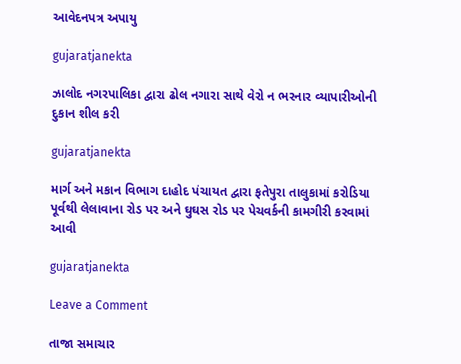આવેદનપત્ર અપાયુ

gujaratjanekta

ઝાલોદ નગરપાલિકા દ્વારા ઢોલ નગારા સાથે વેરો ન ભરનાર વ્યાપારીઓની દુકાન શીલ કરી

gujaratjanekta

માર્ગ અને મકાન વિભાગ દાહોદ પંચાયત દ્વારા ફતેપુરા તાલુકામાં કરોડિયા પૂર્વથી લેલાવાના રોડ પર અને ઘુઘસ રોડ પર પેચવર્કની કામગીરી કરવામાં આવી

gujaratjanekta

Leave a Comment

તાજા સમાચાર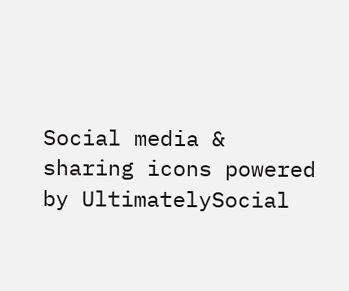Social media & sharing icons powered by UltimatelySocial